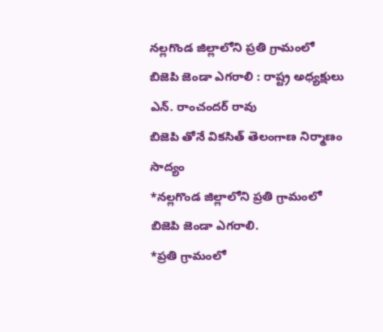నల్లగొండ జిల్లాలోని ప్రతి గ్రామంలో బిజెపి జెండా ఎగరాలి : రాష్ట్ర అధ్యక్షులు ఎన్. రాంచందర్ రావు
బిజెపి తోనే వికసిత్ తెలంగాణ నిర్మాణం సాద్యం
*నల్లగొండ జిల్లాలోని ప్రతి గ్రామంలో బిజెపి జెండా ఎగరాలి.
*ప్రతి గ్రామంలో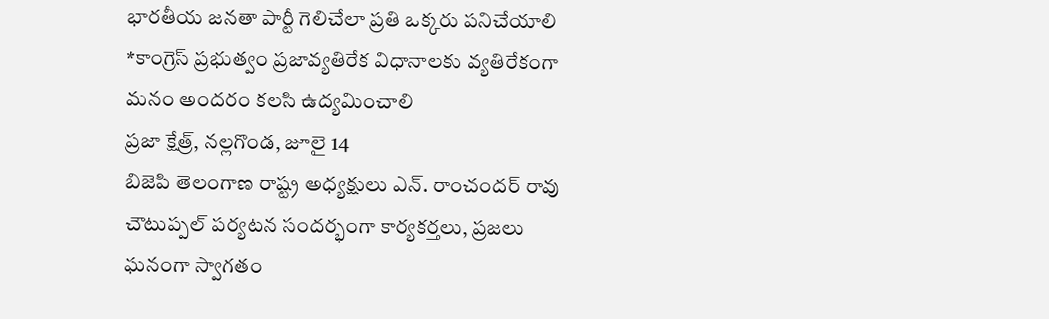భారతీయ జనతా పార్టీ గెలిచేలా ప్రతి ఒక్కరు పనిచేయాలి
*కాంగ్రెస్ ప్రభుత్వం ప్రజావ్యతిరేక విధానాలకు వ్యతిరేకంగా మనం అందరం కలసి ఉద్యమించాలి
ప్రజా క్షేత్ర్, నల్లగొండ, జూలై 14
బిజెపి తెలంగాణ రాష్ట్ర అధ్యక్షులు ఎన్. రాంచందర్ రావు చౌటుప్పల్ పర్యటన సందర్భంగా కార్యకర్తలు, ప్రజలు ఘనంగా స్వాగతం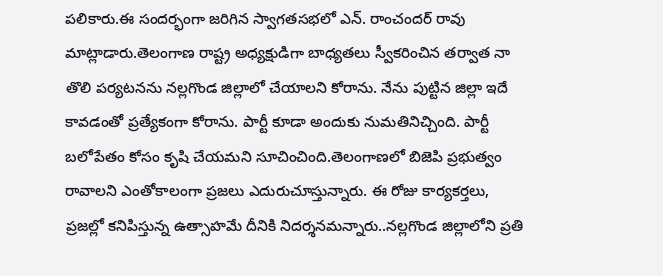పలికారు.ఈ సందర్భంగా జరిగిన స్వాగతసభలో ఎన్. రాంచందర్ రావు మాట్లాడారు.తెలంగాణ రాష్ట్ర అధ్యక్షుడిగా బాధ్యతలు స్వీకరించిన తర్వాత నా తొలి పర్యటనను నల్లగొండ జిల్లాలో చేయాలని కోరాను. నేను పుట్టిన జిల్లా ఇదే కావడంతో ప్రత్యేకంగా కోరాను. పార్టీ కూడా అందుకు నుమతినిచ్చింది. పార్టీ బలోపేతం కోసం కృషి చేయమని సూచించింది.తెలంగాణలో బిజెపి ప్రభుత్వం రావాలని ఎంతోకాలంగా ప్రజలు ఎదురుచూస్తున్నారు. ఈ రోజు కార్యకర్తలు, ప్రజల్లో కనిపిస్తున్న ఉత్సాహమే దీనికి నిదర్శనమన్నారు..నల్లగొండ జిల్లాలోని ప్రతి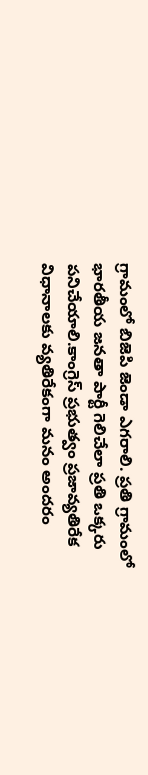గ్రామంలో బిజెపి జెండా ఎగరాలి. ప్రతి గ్రామంలో భారతీయ జనతా పార్టీ గెలిచేలా ప్రతి ఒక్కరు పనిచేయాలి.కాంగ్రెస్ ప్రభుత్వం ప్రజావ్యతిరేక విధానాలకు వ్యతిరేకంగా మనం అందరం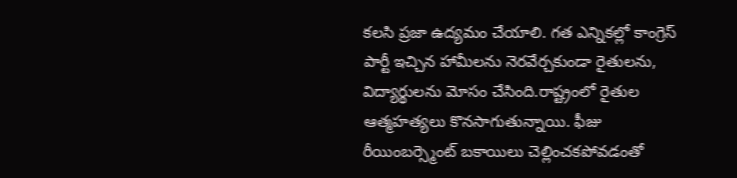కలసి ప్రజా ఉద్యమం చేయాలి. గత ఎన్నికల్లో కాంగ్రెస్ పార్టీ ఇచ్చిన హామీలను నెరవేర్చకుండా రైతులను, విద్యార్థులను మోసం చేసింది.రాష్ట్రంలో రైతుల ఆత్మహత్యలు కొనసాగుతున్నాయి. ఫీజు రీయింబర్స్మెంట్ బకాయిలు చెల్లించకపోవడంతో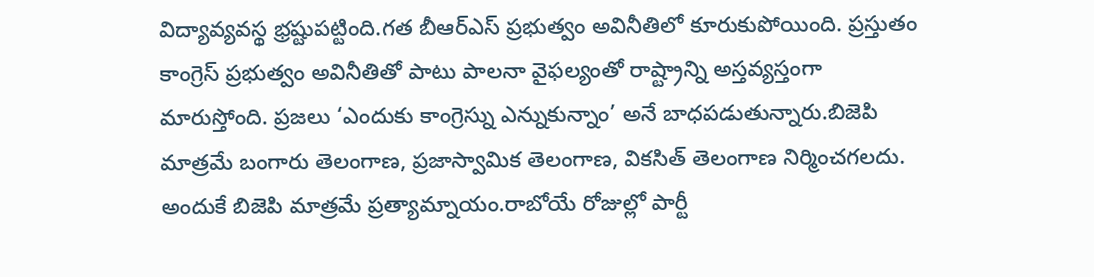విద్యావ్యవస్థ భ్రష్టుపట్టింది.గత బీఆర్ఎస్ ప్రభుత్వం అవినీతిలో కూరుకుపోయింది. ప్రస్తుతం కాంగ్రెస్ ప్రభుత్వం అవినీతితో పాటు పాలనా వైఫల్యంతో రాష్ట్రాన్ని అస్తవ్యస్తంగా మారుస్తోంది. ప్రజలు ‘ఎందుకు కాంగ్రెస్ను ఎన్నుకున్నాం’ అనే బాధపడుతున్నారు.బిజెపి మాత్రమే బంగారు తెలంగాణ, ప్రజాస్వామిక తెలంగాణ, వికసిత్ తెలంగాణ నిర్మించగలదు. అందుకే బిజెపి మాత్రమే ప్రత్యామ్నాయం.రాబోయే రోజుల్లో పార్టీ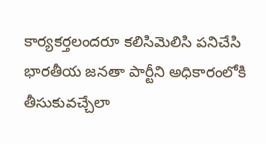కార్యకర్తలందరూ కలిసిమెలిసి పనిచేసి భారతీయ జనతా పార్టీని అధికారంలోకి తీసుకువచ్చేలా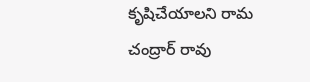కృషిచేయాలని రామ చంద్రార్ రావు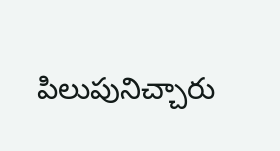పిలుపునిచ్చారు